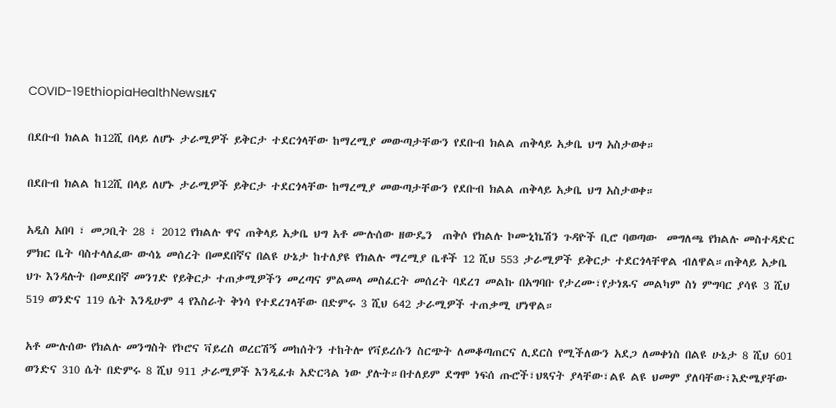COVID-19EthiopiaHealthNewsዜና

በደቡብ ክልል ከ12ሺ በላይ ለሆኑ ታራሚዎች ይቅርታ ተደርጎላቸው ከማረሚያ መውጣታቸውን የደቡብ ክልል ጠቅላይ አቃቤ ህግ አስታወቀ።

በደቡብ ክልል ከ12ሺ በላይ ለሆኑ ታራሚዎች ይቅርታ ተደርጎላቸው ከማረሚያ መውጣታቸውን የደቡብ ክልል ጠቅላይ አቃቤ ህግ አስታወቀ።

አዲስ አበባ ፣ መጋቢት 28 ፣ 2012 የክልሉ ዋና ጠቅላይ አቃቤ ህግ አቶ ሙሉሰው ዘውዴን  ጠቅሶ የክልሉ ኮሙኒኬሽን ጉዳዮች ቢሮ ባወጣው  መግለጫ የክልሉ መስተዳድር ምክር ቤት ባስተላለፈው ውሳኔ መሰረት በመደበኛና በልዩ ሁኔታ ከተለያዩ የክልሉ ማረሚያ ቤቶች 12 ሺህ 553 ታራሚዎች ይቅርታ ተደርጎላቸዋል ብለዋል።ጠቅላይ አቃቤ ህጉ እንዳሉት በመደበኛ መንገድ የይቅርታ ተጠቃሚዎችን መረጣና ምልመላ መስፈርት መሰረት ባደረገ መልኩ በአግባቡ የታረሙ፣የታነጹና መልካም ስነ ምግባር ያሳዩ 3 ሺህ 519 ወንድና 119 ሴት እንዲሁም 4 የእስራት ቅነሳ የተደረገላቸው በድምሩ 3 ሺህ 642 ታራሚዎች ተጠቃሚ ሆነዋል።

አቶ ሙሉሰው የክልሉ መንግስት የኮሮና ቫይረስ ወረርሽኝ መከሰትን ተከትሎ የቫይረሱን ስርጭት ለመቆጣጠርና ሊደርስ የሚችለውን አደጋ ለመቀነስ በልዩ ሁኔታ 8 ሺህ 601 ወንድና 310 ሴት በድምሩ 8 ሺህ 911 ታራሚዎች እንዲፈቱ አድርጓል ነው ያሉት።በተለይም ደግሞ ነፍሰ ጡሮች፣ህጻናት ያላቸው፣ልዩ ልዩ ህመም ያለባቸው፣እድሜያቸው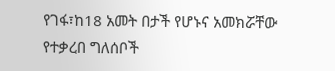የገፋ፣ከ18 አመት በታች የሆኑና አመክሯቸው የተቃረበ ግለሰቦች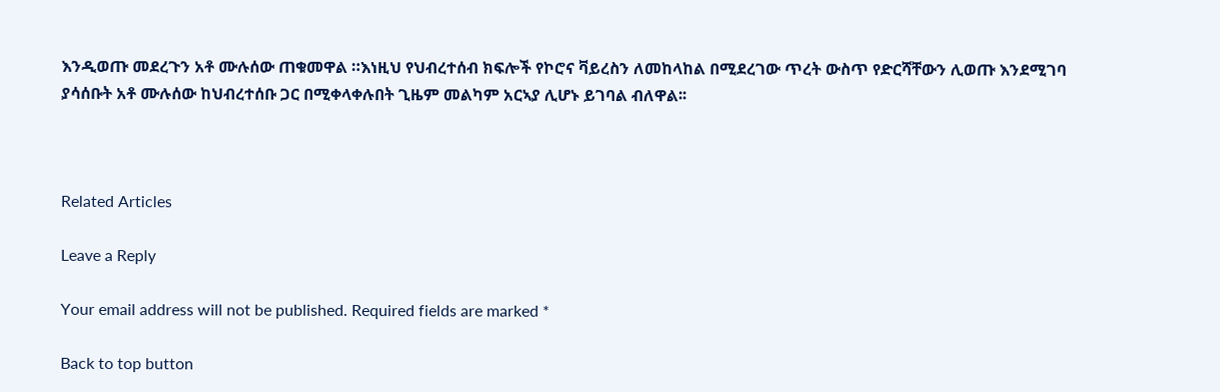እንዲወጡ መደረጉን አቶ ሙሉሰው ጠቁመዋል ።እነዚህ የህብረተሰብ ክፍሎች የኮሮና ቫይረስን ለመከላከል በሚደረገው ጥረት ውስጥ የድርሻቸውን ሊወጡ እንደሚገባ ያሳሰቡት አቶ ሙሉሰው ከህብረተሰቡ ጋር በሚቀላቀሉበት ጊዜም መልካም አርኣያ ሊሆኑ ይገባል ብለዋል፡፡



Related Articles

Leave a Reply

Your email address will not be published. Required fields are marked *

Back to top button